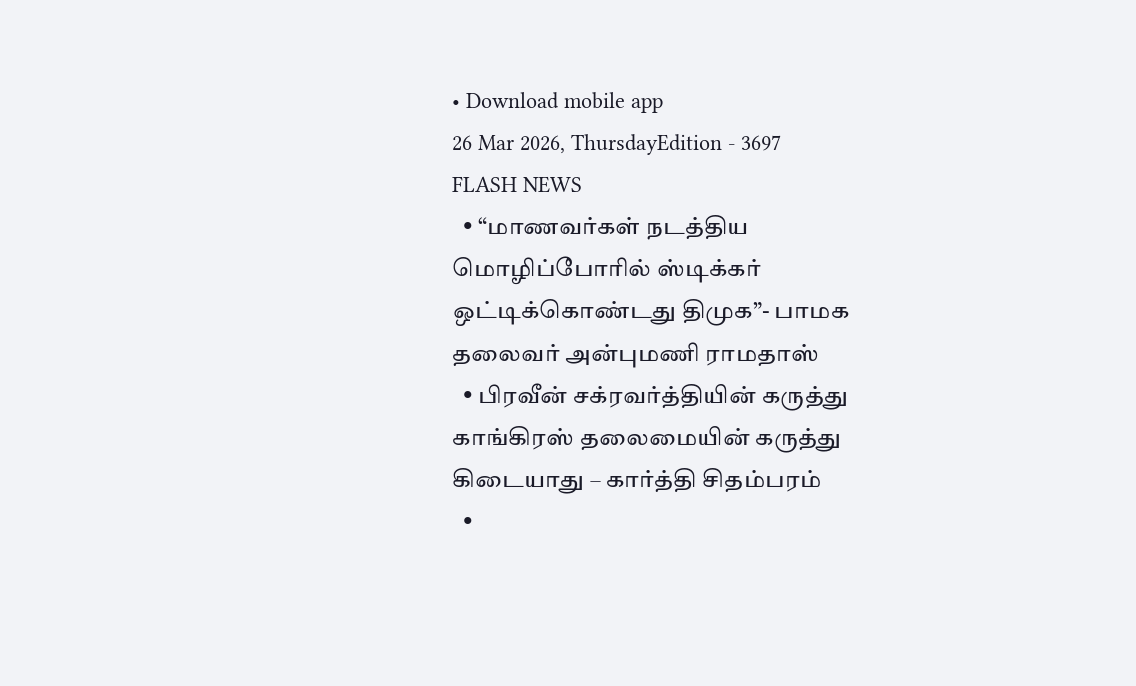• Download mobile app
26 Mar 2026, ThursdayEdition - 3697
FLASH NEWS
  • “மாணவர்கள் நடத்திய மொழிப்போரில் ஸ்டிக்கர் ஒட்டிக்கொண்டது திமுக”- பாமக தலைவர் அன்புமணி ராமதாஸ்
  • பிரவீன் சக்ரவர்த்தியின் கருத்து காங்கிரஸ் தலைமையின் கருத்து கிடையாது – கார்த்தி சிதம்பரம்
  •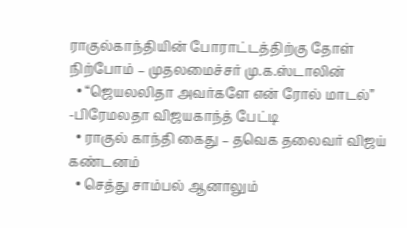ராகுல்காந்தியின் போராட்டத்திற்கு தோள் நிற்போம் – முதலமைச்சர் மு.க.ஸ்டாலின்
  • “ஜெயலலிதா அவர்களே என் ரோல் மாடல்” -பிரேமலதா விஜயகாந்த் பேட்டி
  • ராகுல் காந்தி கைது – தவெக தலைவர் விஜய் கண்டனம்
  • செத்து சாம்பல் ஆனாலும்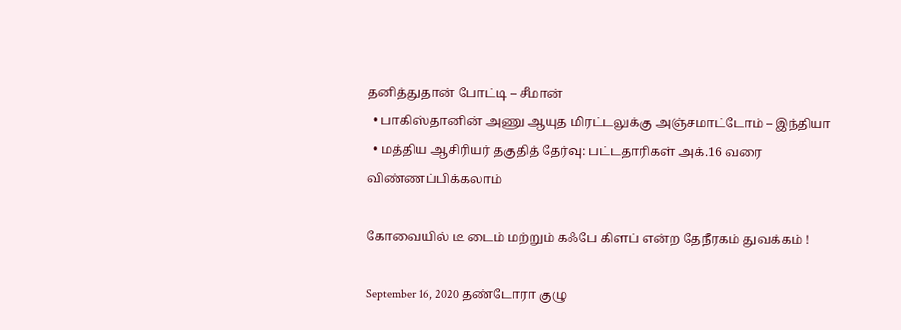தனித்துதான் போட்டி – சீமான்
  • பாகிஸ்தானின் அணு ஆயுத மிரட்டலுக்கு அஞ்சமாட்டோம் – இந்தியா
  • மத்திய ஆசிரியர் தகுதித் தேர்வு: பட்டதாரிகள் அக்.16 வரை விண்ணப்பிக்கலாம்

கோவையில் டீ டைம் மற்றும் கஃபே கிளப் என்ற தேநீரகம் துவக்கம் !

September 16, 2020 தண்டோரா குழு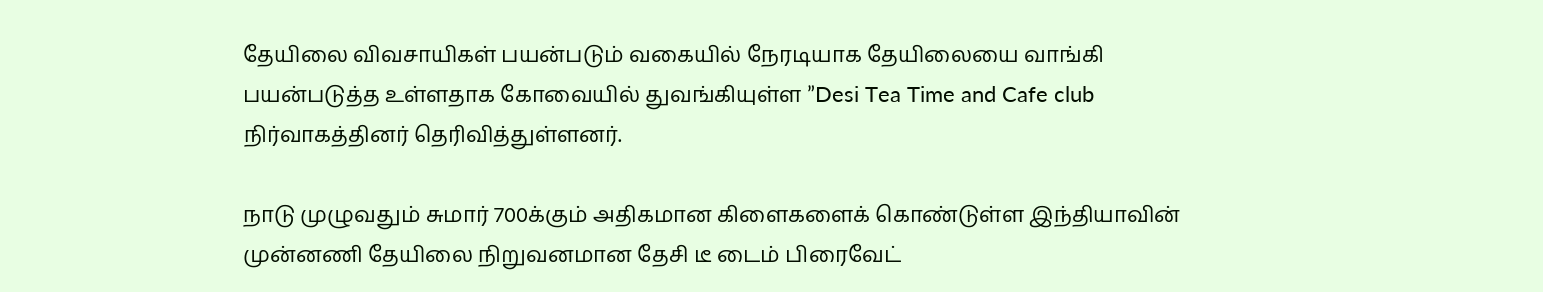தேயிலை விவசாயிகள் பயன்படும் வகையில் நேரடியாக தேயிலையை வாங்கி பயன்படுத்த உள்ளதாக கோவையில் துவங்கியுள்ள ”Desi Tea Time and Cafe club நிர்வாகத்தினர் தெரிவித்துள்ளனர்.

நாடு முழுவதும் சுமார் 700க்கும் அதிகமான கிளைகளைக் கொண்டுள்ள இந்தியாவின் முன்னணி தேயிலை நிறுவனமான தேசி டீ டைம் பிரைவேட்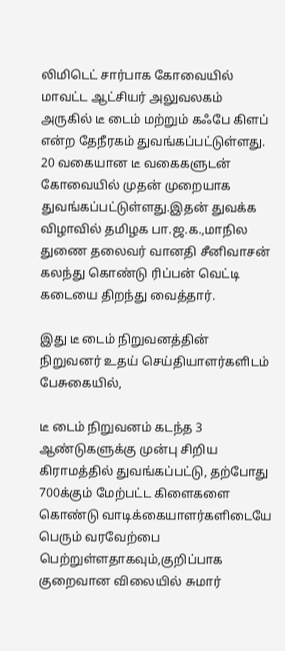லிமிடெட் சார்பாக கோவையில் மாவட்ட ஆட்சியர் அலுவலகம் அருகில் டீ டைம் மற்றும் கஃபே கிளப் என்ற தேநீரகம் துவங்கப்பட்டுள்ளது. 20 வகையான டீ வகைகளுடன் கோவையில் முதன் முறையாக துவங்கப்பட்டுள்ளது.இதன் துவக்க விழாவில் தமிழக பா.ஜ.க.,மாநில துணை தலைவர் வானதி சீனிவாசன் கலந்து கொண்டு ரிப்பன் வெட்டி கடையை திறந்து வைத்தார்.

இது டீ டைம் நிறுவனத்தின் நிறுவனர் உதய் செய்தியாளர்களிடம் பேசுகையில்,

டீ டைம் நிறுவனம் கடந்த 3 ஆண்டுகளுக்கு முன்பு சிறிய கிராமத்தில் துவங்கப்பட்டு, தற்போது 700க்கும் மேற்பட்ட கிளைகளை கொண்டு வாடிக்கையாளர்களிடையே பெரும் வரவேற்பை பெற்றுள்ளதாகவும்,குறிப்பாக குறைவான விலையில் சுமார்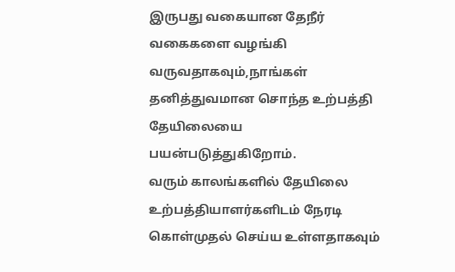இருபது வகையான தேநீர் வகைகளை வழங்கி வருவதாகவும்,நாங்கள் தனித்துவமான சொந்த உற்பத்தி தேயிலையை பயன்படுத்துகிறோம்.
வரும் காலங்களில் தேயிலை உற்பத்தியாளர்களிடம் நேரடி கொள்முதல் செய்ய உள்ளதாகவும்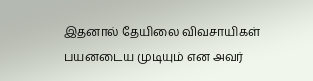இதனால் தேயிலை விவசாயிகள் பயனடைய முடியும் என அவர்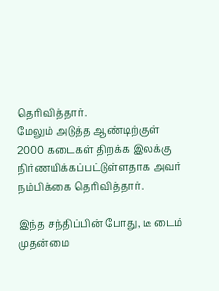தெரிவித்தார்.
மேலும் அடுத்த ஆண்டிற்குள் 2000 கடைகள் திறக்க இலக்கு நிர்ணயிக்கப்பட்டுள்ளதாக அவர் நம்பிக்கை தெரிவித்தார்.

இந்த சந்திப்பின் போது, டீ டைம் முதன்மை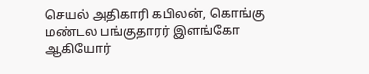செயல் அதிகாரி கபிலன், கொங்கு மண்டல பங்குதாரர் இளங்கோ ஆகியோர்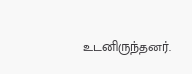உடனிருந்தனர்.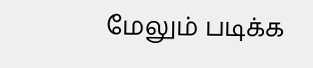மேலும் படிக்க